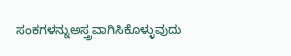ಸಂಕಗಳನ್ನುಅಸ್ತ್ರವಾಗಿಸಿಕೊಳ್ಳುವುದು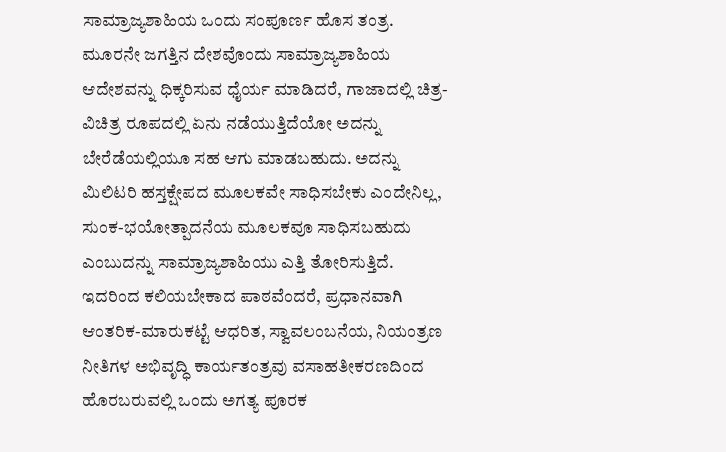ಸಾಮ್ರಾಜ್ಯಶಾಹಿಯ ಒಂದು ಸಂಪೂರ್ಣ ಹೊಸ ತಂತ್ರ. ಮೂರನೇ ಜಗತ್ತಿನ ದೇಶವೊಂದು ಸಾಮ್ರಾಜ್ಯಶಾಹಿಯ ಆದೇಶವನ್ನು ಧಿಕ್ಕರಿಸುವ ಧೈರ್ಯ ಮಾಡಿದರೆ, ಗಾಜಾದಲ್ಲಿ ಚಿತ್ರ-ವಿಚಿತ್ರ ರೂಪದಲ್ಲಿ ಏನು ನಡೆಯುತ್ತಿದೆಯೋ ಅದನ್ನು ಬೇರೆಡೆಯಲ್ಲಿಯೂ ಸಹ ಆಗು ಮಾಡಬಹುದು. ಅದನ್ನು ಮಿಲಿಟರಿ ಹಸ್ತಕ್ಷೇಪದ ಮೂಲಕವೇ ಸಾಧಿಸಬೇಕು ಎಂದೇನಿಲ್ಲ, ಸುಂಕ-ಭಯೋತ್ಪಾದನೆಯ ಮೂಲಕವೂ ಸಾಧಿಸಬಹುದು ಎಂಬುದನ್ನು ಸಾಮ್ರಾಜ್ಯಶಾಹಿಯು ಎತ್ತಿ ತೋರಿಸುತ್ತಿದೆ. ಇದರಿಂದ ಕಲಿಯಬೇಕಾದ ಪಾಠವೆಂದರೆ, ಪ್ರಧಾನವಾಗಿ ಆಂತರಿಕ-ಮಾರುಕಟ್ಟೆ ಆಧರಿತ, ಸ್ವಾವಲಂಬನೆಯ, ನಿಯಂತ್ರಣ ನೀತಿಗಳ ಅಭಿವೃದ್ಧಿ ಕಾರ್ಯತಂತ್ರವು ವಸಾಹತೀಕರಣದಿಂದ ಹೊರಬರುವಲ್ಲಿ ಒಂದು ಅಗತ್ಯ ಪೂರಕ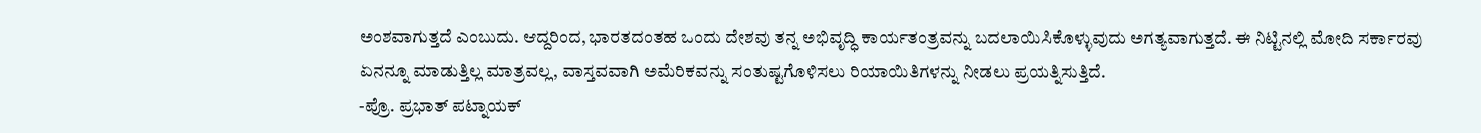ಅಂಶವಾಗುತ್ತದೆ ಎಂಬುದು. ಆದ್ದರಿಂದ, ಭಾರತದಂತಹ ಒಂದು ದೇಶವು ತನ್ನ ಅಭಿವೃದ್ಧಿ ಕಾರ್ಯತಂತ್ರವನ್ನು ಬದಲಾಯಿಸಿಕೊಳ್ಳುವುದು ಅಗತ್ಯವಾಗುತ್ತದೆ. ಈ ನಿಟ್ಟಿನಲ್ಲಿ ಮೋದಿ ಸರ್ಕಾರವು ಏನನ್ನೂ ಮಾಡುತ್ತಿಲ್ಲ ಮಾತ್ರವಲ್ಲ, ವಾಸ್ತವವಾಗಿ ಅಮೆರಿಕವನ್ನು ಸಂತುಷ್ಟಗೊಳಿಸಲು ರಿಯಾಯಿತಿಗಳನ್ನು ನೀಡಲು ಪ್ರಯತ್ನಿಸುತ್ತಿದೆ.
-ಪ್ರೊ. ಪ್ರಭಾತ್ ಪಟ್ನಾಯಕ್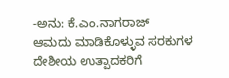-ಅನು: ಕೆ.ಎಂ.ನಾಗರಾಜ್
ಆಮದು ಮಾಡಿಕೊಳ್ಳುವ ಸರಕುಗಳ ದೇಶೀಯ ಉತ್ಪಾದಕರಿಗೆ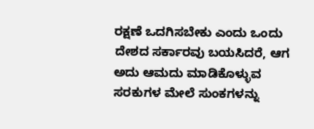ರಕ್ಷಣೆ ಒದಗಿಸಬೇಕು ಎಂದು ಒಂದು ದೇಶದ ಸರ್ಕಾರವು ಬಯಸಿದರೆ, ಆಗ ಅದು ಆಮದು ಮಾಡಿಕೊಳ್ಳುವ ಸರಕುಗಳ ಮೇಲೆ ಸುಂಕಗಳನ್ನು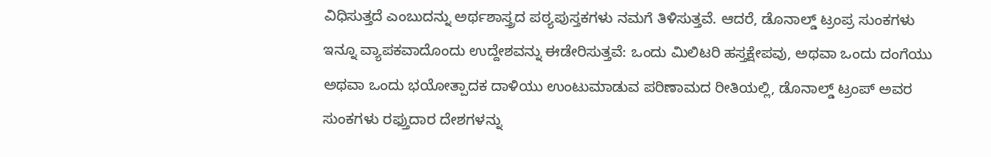ವಿಧಿಸುತ್ತದೆ ಎಂಬುದನ್ನು ಅರ್ಥಶಾಸ್ತ್ರದ ಪಠ್ಯಪುಸ್ತಕಗಳು ನಮಗೆ ತಿಳಿಸುತ್ತವೆ. ಆದರೆ, ಡೊನಾಲ್ಡ್ ಟ್ರಂಪ್ರ ಸುಂಕಗಳು ಇನ್ನೂ ವ್ಯಾಪಕವಾದೊಂದು ಉದ್ದೇಶವನ್ನು ಈಡೇರಿಸುತ್ತವೆ: ಒಂದು ಮಿಲಿಟರಿ ಹಸ್ತಕ್ಷೇಪವು, ಅಥವಾ ಒಂದು ದಂಗೆಯು ಅಥವಾ ಒಂದು ಭಯೋತ್ಪಾದಕ ದಾಳಿಯು ಉಂಟುಮಾಡುವ ಪರಿಣಾಮದ ರೀತಿಯಲ್ಲಿ, ಡೊನಾಲ್ಡ್ ಟ್ರಂಪ್ ಅವರ ಸುಂಕಗಳು ರಫ್ತುದಾರ ದೇಶಗಳನ್ನು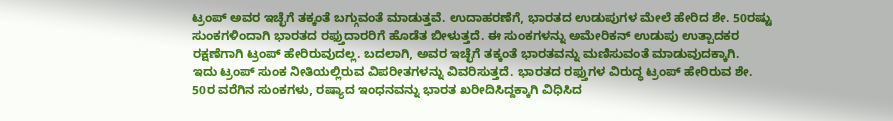ಟ್ರಂಪ್ ಅವರ ಇಚ್ಛೆಗೆ ತಕ್ಕಂತೆ ಬಗ್ಗುವಂತೆ ಮಾಡುತ್ತವೆ. ಉದಾಹರಣೆಗೆ, ಭಾರತದ ಉಡುಪುಗಳ ಮೇಲೆ ಹೇರಿದ ಶೇ. 50ರಷ್ಟು ಸುಂಕಗಳಿಂದಾಗಿ ಭಾರತದ ರಫ್ತುದಾರರಿಗೆ ಹೊಡೆತ ಬೀಳುತ್ತದೆ. ಈ ಸುಂಕಗಳನ್ನು ಅಮೇರಿಕನ್ ಉಡುಪು ಉತ್ಪಾದಕರ ರಕ್ಷಣೆಗಾಗಿ ಟ್ರಂಪ್ ಹೇರಿರುವುದಲ್ಲ. ಬದಲಾಗಿ, ಅವರ ಇಚ್ಛೆಗೆ ತಕ್ಕಂತೆ ಭಾರತವನ್ನು ಮಣಿಸುವಂತೆ ಮಾಡುವುದಕ್ಕಾಗಿ.
ಇದು ಟ್ರಂಪ್ ಸುಂಕ ನೀತಿಯಲ್ಲಿರುವ ವಿಪರೀತಗಳನ್ನು ವಿವರಿಸುತ್ತದೆ. ಭಾರತದ ರಫ್ತುಗಳ ವಿರುದ್ಧ ಟ್ರಂಪ್ ಹೇರಿರುವ ಶೇ. 50ರ ವರೆಗಿನ ಸುಂಕಗಳು, ರಷ್ಯಾದ ಇಂಧನವನ್ನು ಭಾರತ ಖರೀದಿಸಿದ್ದಕ್ಕಾಗಿ ವಿಧಿಸಿದ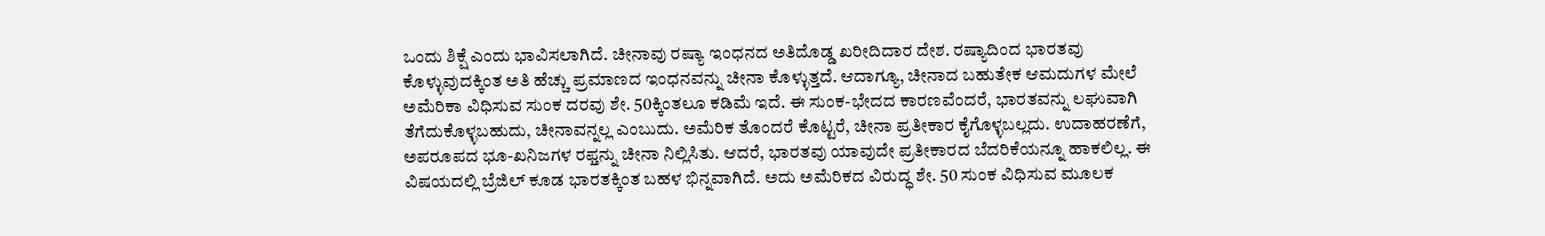ಒಂದು ಶಿಕ್ಷೆ ಎಂದು ಭಾವಿಸಲಾಗಿದೆ. ಚೀನಾವು ರಷ್ಯಾ ಇಂಧನದ ಅತಿದೊಡ್ಡ ಖರೀದಿದಾರ ದೇಶ. ರಷ್ಯಾದಿಂದ ಭಾರತವು ಕೊಳ್ಳುವುದಕ್ಕಿಂತ ಅತಿ ಹೆಚ್ಚು ಪ್ರಮಾಣದ ಇಂಧನವನ್ನು ಚೀನಾ ಕೊಳ್ಳುತ್ತದೆ. ಆದಾಗ್ಯೂ, ಚೀನಾದ ಬಹುತೇಕ ಆಮದುಗಳ ಮೇಲೆ ಅಮೆರಿಕಾ ವಿಧಿಸುವ ಸುಂಕ ದರವು ಶೇ. 50ಕ್ಕಿಂತಲೂ ಕಡಿಮೆ ಇದೆ. ಈ ಸುಂಕ-ಭೇದದ ಕಾರಣವೆಂದರೆ, ಭಾರತವನ್ನು ಲಘುವಾಗಿ ತೆಗೆದುಕೊಳ್ಳಬಹುದು, ಚೀನಾವನ್ನಲ್ಲ ಎಂಬುದು. ಅಮೆರಿಕ ತೊಂದರೆ ಕೊಟ್ಟರೆ, ಚೀನಾ ಪ್ರತೀಕಾರ ಕೈಗೊಳ್ಳಬಲ್ಲದು. ಉದಾಹರಣೆಗೆ, ಅಪರೂಪದ ಭೂ-ಖನಿಜಗಳ ರಫ್ತನ್ನು ಚೀನಾ ನಿಲ್ಲಿಸಿತು. ಆದರೆ, ಭಾರತವು ಯಾವುದೇ ಪ್ರತೀಕಾರದ ಬೆದರಿಕೆಯನ್ನೂ ಹಾಕಲಿಲ್ಲ. ಈ ವಿಷಯದಲ್ಲಿ ಬ್ರೆಜಿಲ್ ಕೂಡ ಭಾರತಕ್ಕಿಂತ ಬಹಳ ಭಿನ್ನವಾಗಿದೆ. ಅದು ಅಮೆರಿಕದ ವಿರುದ್ಧ ಶೇ. 50 ಸುಂಕ ವಿಧಿಸುವ ಮೂಲಕ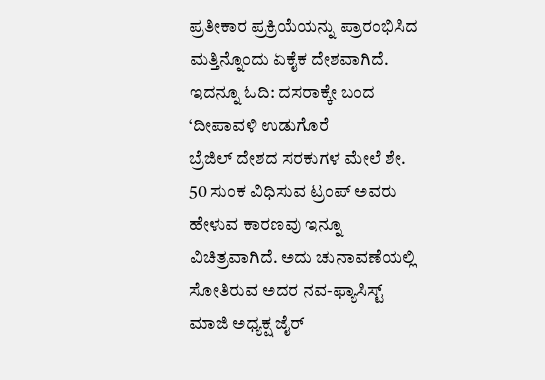ಪ್ರತೀಕಾರ ಪ್ರಕ್ರಿಯೆಯನ್ನು ಪ್ರಾರಂಭಿಸಿದ ಮತ್ತಿನ್ನೊಂದು ಏಕೈಕ ದೇಶವಾಗಿದೆ.
ಇದನ್ನೂ ಓದಿ: ದಸರಾಕ್ಕೇ ಬಂದ ‘ದೀಪಾವಳಿ ಉಡುಗೊರೆ
ಬ್ರೆಜಿಲ್ ದೇಶದ ಸರಕುಗಳ ಮೇಲೆ ಶೇ. 50 ಸುಂಕ ವಿಧಿಸುವ ಟ್ರಂಪ್ ಅವರು ಹೇಳುವ ಕಾರಣವು ಇನ್ನೂ ವಿಚಿತ್ರವಾಗಿದೆ. ಅದು ಚುನಾವಣೆಯಲ್ಲಿ ಸೋತಿರುವ ಅದರ ನವ-ಫ್ಯಾಸಿಸ್ಟ್ ಮಾಜಿ ಅಧ್ಯಕ್ಷ ಜೈರ್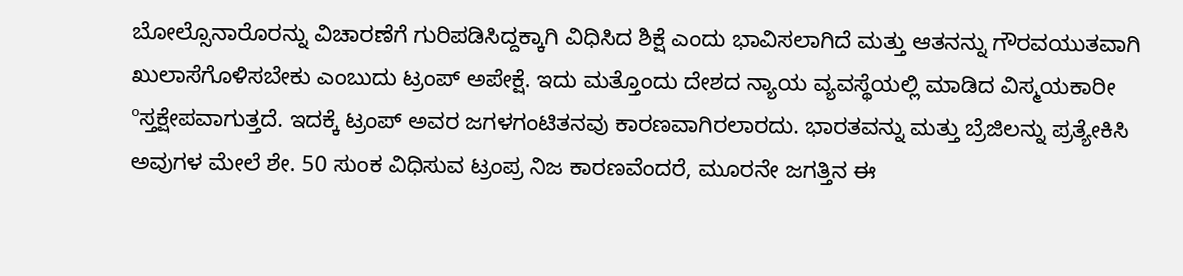ಬೋಲ್ಸೊನಾರೊರನ್ನು ವಿಚಾರಣೆಗೆ ಗುರಿಪಡಿಸಿದ್ದಕ್ಕಾಗಿ ವಿಧಿಸಿದ ಶಿಕ್ಷೆ ಎಂದು ಭಾವಿಸಲಾಗಿದೆ ಮತ್ತು ಆತನನ್ನು ಗೌರವಯುತವಾಗಿ ಖುಲಾಸೆಗೊಳಿಸಬೇಕು ಎಂಬುದು ಟ್ರಂಪ್ ಅಪೇಕ್ಷೆ. ಇದು ಮತ್ತೊಂದು ದೇಶದ ನ್ಯಾಯ ವ್ಯವಸ್ಥೆಯಲ್ಲಿ ಮಾಡಿದ ವಿಸ್ಮಯಕಾರೀ ºಸ್ತಕ್ಷೇಪವಾಗುತ್ತದೆ. ಇದಕ್ಕೆ ಟ್ರಂಪ್ ಅವರ ಜಗಳಗಂಟಿತನವು ಕಾರಣವಾಗಿರಲಾರದು. ಭಾರತವನ್ನು ಮತ್ತು ಬ್ರೆಜಿಲನ್ನು ಪ್ರತ್ಯೇಕಿಸಿ ಅವುಗಳ ಮೇಲೆ ಶೇ. 50 ಸುಂಕ ವಿಧಿಸುವ ಟ್ರಂಪ್ರ ನಿಜ ಕಾರಣವೆಂದರೆ, ಮೂರನೇ ಜಗತ್ತಿನ ಈ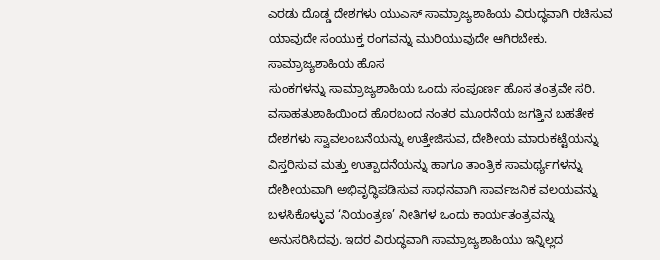ಎರಡು ದೊಡ್ಡ ದೇಶಗಳು ಯುಎಸ್ ಸಾಮ್ರಾಜ್ಯಶಾಹಿಯ ವಿರುದ್ಧವಾಗಿ ರಚಿಸುವ ಯಾವುದೇ ಸಂಯುಕ್ತ ರಂಗವನ್ನು ಮುರಿಯುವುದೇ ಆಗಿರಬೇಕು.
ಸಾಮ್ರಾಜ್ಯಶಾಹಿಯ ಹೊಸ
ಸುಂಕಗಳನ್ನು ಸಾಮ್ರಾಜ್ಯಶಾಹಿಯ ಒಂದು ಸಂಪೂರ್ಣ ಹೊಸ ತಂತ್ರವೇ ಸರಿ. ವಸಾಹತುಶಾಹಿಯಿಂದ ಹೊರಬಂದ ನಂತರ ಮೂರನೆಯ ಜಗತ್ತಿನ ಬಹತೇಕ ದೇಶಗಳು ಸ್ವಾವಲಂಬನೆಯನ್ನು ಉತ್ತೇಜಿಸುವ, ದೇಶೀಯ ಮಾರುಕಟ್ಟೆಯನ್ನು ವಿಸ್ತರಿಸುವ ಮತ್ತು ಉತ್ಪಾದನೆಯನ್ನು ಹಾಗೂ ತಾಂತ್ರಿಕ ಸಾಮರ್ಥ್ಯಗಳನ್ನು ದೇಶೀಯವಾಗಿ ಅಭಿವೃದ್ಧಿಪಡಿಸುವ ಸಾಧನವಾಗಿ ಸಾರ್ವಜನಿಕ ವಲಯವನ್ನು ಬಳಸಿಕೊಳ್ಳುವ ‘ನಿಯಂತ್ರಣ’ ನೀತಿಗಳ ಒಂದು ಕಾರ್ಯತಂತ್ರವನ್ನು ಅನುಸರಿಸಿದವು. ಇದರ ವಿರುದ್ಧವಾಗಿ ಸಾಮ್ರಾಜ್ಯಶಾಹಿಯು ಇನ್ನಿಲ್ಲದ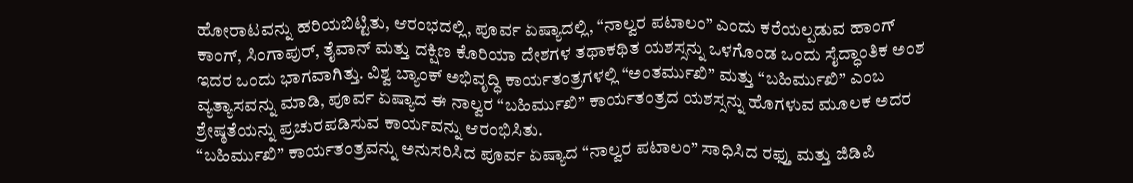ಹೋರಾಟವನ್ನು ಹರಿಯಬಿಟ್ಟಿತು, ಆರಂಭದಲ್ಲಿ, ಪೂರ್ವ ಏಷ್ಯಾದಲ್ಲಿ, “ನಾಲ್ವರ ಪಟಾಲಂ” ಎಂದು ಕರೆಯಲ್ಪಡುವ ಹಾಂಗ್ ಕಾಂಗ್, ಸಿಂಗಾಪುರ್, ತೈವಾನ್ ಮತ್ತು ದಕ್ಷಿಣ ಕೊರಿಯಾ ದೇಶಗಳ ತಥಾಕಥಿತ ಯಶಸ್ಸನ್ನು ಒಳಗೊಂಡ ಒಂದು ಸೈದ್ಧಾಂತಿಕ ಅಂಶ ಇದರ ಒಂದು ಭಾಗವಾಗಿತ್ತು. ವಿಶ್ವ ಬ್ಯಾಂಕ್ ಅಭಿವೃದ್ಧಿ ಕಾರ್ಯತಂತ್ರಗಳಲ್ಲಿ “ಅಂತರ್ಮುಖಿ” ಮತ್ತು “ಬಹಿರ್ಮುಖಿ” ಎಂಬ ವ್ಯತ್ಯಾಸವನ್ನು ಮಾಡಿ, ಪೂರ್ವ ಏಷ್ಯಾದ ಈ ನಾಲ್ವರ “ಬಹಿರ್ಮುಖಿ” ಕಾರ್ಯತಂತ್ರದ ಯಶಸ್ಸನ್ನು ಹೊಗಳುವ ಮೂಲಕ ಅದರ ಶ್ರೇಷ್ಠತೆಯನ್ನು ಪ್ರಚುರಪಡಿಸುವ ಕಾರ್ಯವನ್ನು ಆರಂಭಿಸಿತು.
“ಬಹಿರ್ಮುಖಿ” ಕಾರ್ಯತಂತ್ರವನ್ನು ಅನುಸರಿಸಿದ ಪೂರ್ವ ಏಷ್ಯಾದ “ನಾಲ್ವರ ಪಟಾಲಂ” ಸಾಧಿಸಿದ ರಫ್ತು ಮತ್ತು ಜಿಡಿಪಿ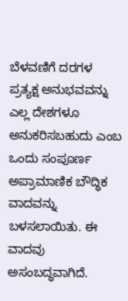ಬೆಳವಣಿಗೆ ದರಗಳ ಪ್ರತ್ಯಕ್ಷ ಅನುಭವವನ್ನು ಎಲ್ಲ ದೇಶಗಳೂ ಅನುಕರಿಸಬಹುದು ಎಂಬ ಒಂದು ಸಂಪೂರ್ಣ ಅಪ್ರಾಮಾಣಿಕ ಬೌದ್ಧಿಕ ವಾದವನ್ನು ಬಳಸಲಾಯಿತು. ಈ ವಾದವು ಅಸಂಬದ್ಧವಾಗಿದೆ.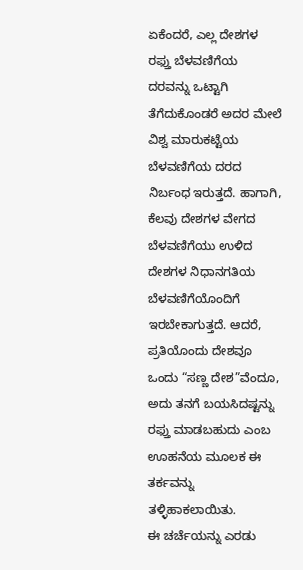ಏಕೆಂದರೆ, ಎಲ್ಲ ದೇಶಗಳ ರಫ್ತು ಬೆಳವಣಿಗೆಯ ದರವನ್ನು ಒಟ್ಟಾಗಿ ತೆಗೆದುಕೊಂಡರೆ ಅದರ ಮೇಲೆ ವಿಶ್ವ ಮಾರುಕಟ್ಟೆಯ ಬೆಳವಣಿಗೆಯ ದರದ ನಿರ್ಬಂಧ ಇರುತ್ತದೆ. ಹಾಗಾಗಿ, ಕೆಲವು ದೇಶಗಳ ವೇಗದ ಬೆಳವಣಿಗೆಯು ಉಳಿದ ದೇಶಗಳ ನಿಧಾನಗತಿಯ ಬೆಳವಣಿಗೆಯೊಂದಿಗೆ ಇರಬೇಕಾಗುತ್ತದೆ. ಆದರೆ, ಪ್ರತಿಯೊಂದು ದೇಶವೂ ಒಂದು “ಸಣ್ಣ ದೇಶ”ವೆಂದೂ, ಅದು ತನಗೆ ಬಯಸಿದಷ್ಟನ್ನು ರಫ್ತು ಮಾಡಬಹುದು ಎಂಬ ಊಹನೆಯ ಮೂಲಕ ಈ ತರ್ಕವನ್ನು ತಳ್ಳಿಹಾಕಲಾಯಿತು.
ಈ ಚರ್ಚೆಯನ್ನು ಎರಡು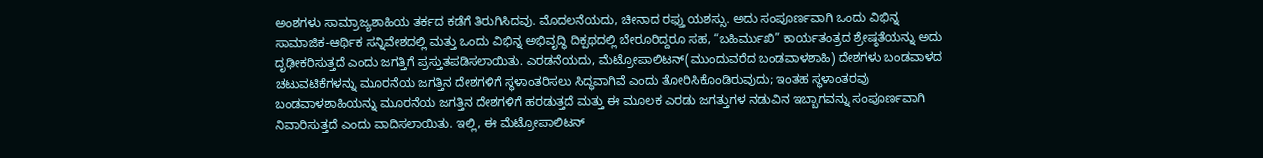ಅಂಶಗಳು ಸಾಮ್ರಾಜ್ಯಶಾಹಿಯ ತರ್ಕದ ಕಡೆಗೆ ತಿರುಗಿಸಿದವು. ಮೊದಲನೆಯದು, ಚೀನಾದ ರಫ್ತು ಯಶಸ್ಸು. ಅದು ಸಂಪೂರ್ಣವಾಗಿ ಒಂದು ವಿಭಿನ್ನ ಸಾಮಾಜಿಕ-ಆರ್ಥಿಕ ಸನ್ನಿವೇಶದಲ್ಲಿ ಮತ್ತು ಒಂದು ವಿಭಿನ್ನ ಅಭಿವೃದ್ಧಿ ದಿಕ್ಪಥದಲ್ಲಿ ಬೇರೂರಿದ್ದರೂ ಸಹ, “ಬಹಿರ್ಮುಖಿ” ಕಾರ್ಯತಂತ್ರದ ಶ್ರೇಷ್ಠತೆಯನ್ನು ಅದು ದೃಢೀಕರಿಸುತ್ತದೆ ಎಂದು ಜಗತ್ತಿಗೆ ಪ್ರಸ್ತುತಪಡಿಸಲಾಯಿತು. ಎರಡನೆಯದು, ಮೆಟ್ರೋಪಾಲಿಟನ್(ಮುಂದುವರೆದ ಬಂಡವಾಳಶಾಹಿ) ದೇಶಗಳು ಬಂಡವಾಳದ ಚಟುವಟಿಕೆಗಳನ್ನು ಮೂರನೆಯ ಜಗತ್ತಿನ ದೇಶಗಳಿಗೆ ಸ್ಥಳಾಂತರಿಸಲು ಸಿದ್ಧವಾಗಿವೆ ಎಂದು ತೋರಿಸಿಕೊಂಡಿರುವುದು; ಇಂತಹ ಸ್ಥಳಾಂತರವು ಬಂಡವಾಳಶಾಹಿಯನ್ನು ಮೂರನೆಯ ಜಗತ್ತಿನ ದೇಶಗಳಿಗೆ ಹರಡುತ್ತದೆ ಮತ್ತು ಈ ಮೂಲಕ ಎರಡು ಜಗತ್ತುಗಳ ನಡುವಿನ ಇಬ್ಬಾಗವನ್ನು ಸಂಪೂರ್ಣವಾಗಿ ನಿವಾರಿಸುತ್ತದೆ ಎಂದು ವಾದಿಸಲಾಯಿತು. ಇಲ್ಲಿ, ಈ ಮೆಟ್ರೋಪಾಲಿಟನ್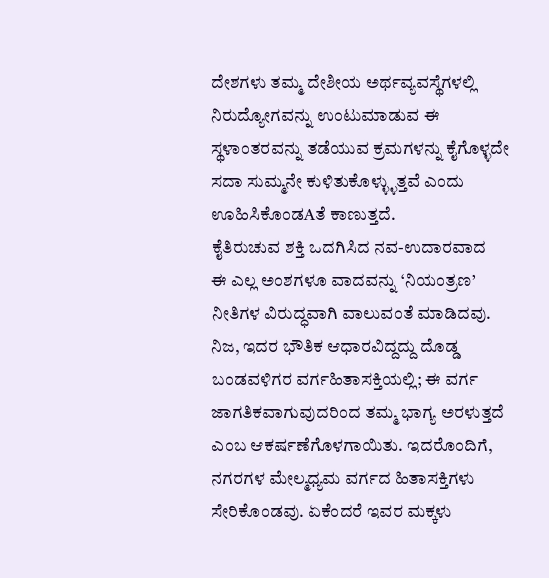ದೇಶಗಳು ತಮ್ಮ ದೇಶೀಯ ಅರ್ಥವ್ಯವಸ್ಥೆಗಳಲ್ಲಿ ನಿರುದ್ಯೋಗವನ್ನು ಉಂಟುಮಾಡುವ ಈ ಸ್ಥಳಾಂತರವನ್ನು ತಡೆಯುವ ಕ್ರಮಗಳನ್ನು ಕೈಗೊಳ್ಳದೇ ಸದಾ ಸುಮ್ಮನೇ ಕುಳಿತುಕೊಳ್ಳ್ಳುತ್ತವೆ ಎಂದು ಊಹಿಸಿಕೊಂಡAತೆ ಕಾಣುತ್ತದೆ.
ಕೈತಿರುಚುವ ಶಕ್ತಿ ಒದಗಿಸಿದ ನವ-ಉದಾರವಾದ
ಈ ಎಲ್ಲ ಅಂಶಗಳೂ ವಾದವನ್ನು ‘ನಿಯಂತ್ರಣ’ ನೀತಿಗಳ ವಿರುದ್ಧವಾಗಿ ವಾಲುವಂತೆ ಮಾಡಿದವು. ನಿಜ, ಇದರ ಭೌತಿಕ ಆಧಾರವಿದ್ದದ್ದು ದೊಡ್ಡ ಬಂಡವಳಿಗರ ವರ್ಗಹಿತಾಸಕ್ತಿಯಲ್ಲಿ; ಈ ವರ್ಗ ಜಾಗತಿಕವಾಗುವುದರಿಂದ ತಮ್ಮ ಭಾಗ್ಯ ಅರಳುತ್ತದೆ ಎಂಬ ಆಕರ್ಷಣೆಗೊಳಗಾಯಿತು. ಇದರೊಂದಿಗೆ, ನಗರಗಳ ಮೇಲ್ಮಧ್ಯಮ ವರ್ಗದ ಹಿತಾಸಕ್ತಿಗಳು ಸೇರಿಕೊಂಡವು. ಏಕೆಂದರೆ ಇವರ ಮಕ್ಕಳು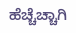ಹೆಚ್ಚೆಚ್ಚಾಗಿ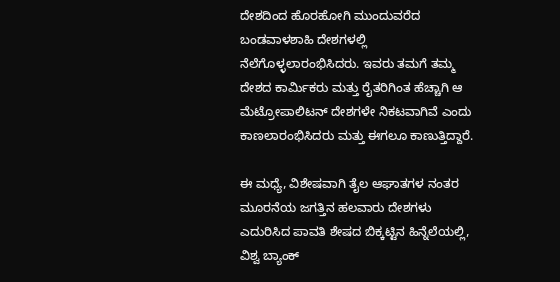ದೇಶದಿಂದ ಹೊರಹೋಗಿ ಮುಂದುವರೆದ ಬಂಡವಾಳಶಾಹಿ ದೇಶಗಳಲ್ಲಿ ನೆಲೆಗೊಳ್ಳಲಾರಂಭಿಸಿದರು. ಇವರು ತಮಗೆ ತಮ್ಮ ದೇಶದ ಕಾರ್ಮಿಕರು ಮತ್ತು ರೈತರಿಗಿಂತ ಹೆಚ್ಚಾಗಿ ಆ ಮೆಟ್ರೋಪಾಲಿಟನ್ ದೇಶಗಳೇ ನಿಕಟವಾಗಿವೆ ಎಂದು ಕಾಣಲಾರಂಭಿಸಿದರು ಮತ್ತು ಈಗಲೂ ಕಾಣುತ್ತಿದ್ದಾರೆ.

ಈ ಮಧ್ಯೆ, ವಿಶೇಷವಾಗಿ ತೈಲ ಆಘಾತಗಳ ನಂತರ ಮೂರನೆಯ ಜಗತ್ತಿನ ಹಲವಾರು ದೇಶಗಳು ಎದುರಿಸಿದ ಪಾವತಿ ಶೇಷದ ಬಿಕ್ಕಟ್ಟಿನ ಹಿನ್ನೆಲೆಯಲ್ಲಿ, ವಿಶ್ವ ಬ್ಯಾಂಕ್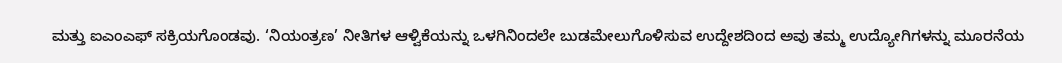ಮತ್ತು ಐಎಂಎಫ್ ಸಕ್ರಿಯಗೊಂಡವು. ‘ನಿಯಂತ್ರಣ’ ನೀತಿಗಳ ಆಳ್ವಿಕೆಯನ್ನು ಒಳಗಿನಿಂದಲೇ ಬುಡಮೇಲುಗೊಳಿಸುವ ಉದ್ದೇಶದಿಂದ ಅವು ತಮ್ಮ ಉದ್ಯೋಗಿಗಳನ್ನು ಮೂರನೆಯ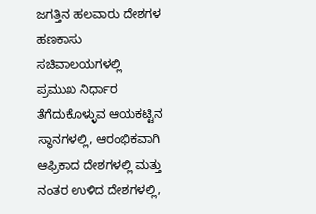ಜಗತ್ತಿನ ಹಲವಾರು ದೇಶಗಳ ಹಣಕಾಸು ಸಚಿವಾಲಯಗಳಲ್ಲಿ ಪ್ರಮುಖ ನಿರ್ಧಾರ ತೆಗೆದುಕೊಳ್ಳುವ ಆಯಕಟ್ಟಿನ ಸ್ಥಾನಗಳಲ್ಲಿ, ಆರಂಭಿಕವಾಗಿ ಆಫ್ರಿಕಾದ ದೇಶಗಳಲ್ಲಿ ಮತ್ತು ನಂತರ ಉಳಿದ ದೇಶಗಳಲ್ಲಿ,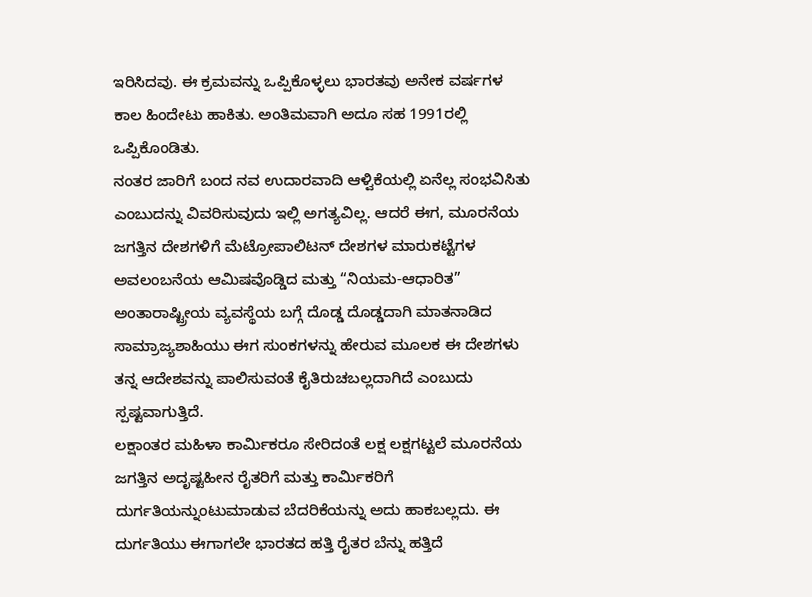ಇರಿಸಿದವು. ಈ ಕ್ರಮವನ್ನು ಒಪ್ಪಿಕೊಳ್ಳಲು ಭಾರತವು ಅನೇಕ ವರ್ಷಗಳ ಕಾಲ ಹಿಂದೇಟು ಹಾಕಿತು. ಅಂತಿಮವಾಗಿ ಅದೂ ಸಹ 1991ರಲ್ಲಿ ಒಪ್ಪಿಕೊಂಡಿತು.
ನಂತರ ಜಾರಿಗೆ ಬಂದ ನವ ಉದಾರವಾದಿ ಆಳ್ವಿಕೆಯಲ್ಲಿ ಏನೆಲ್ಲ ಸಂಭವಿಸಿತು ಎಂಬುದನ್ನು ವಿವರಿಸುವುದು ಇಲ್ಲಿ ಅಗತ್ಯವಿಲ್ಲ. ಆದರೆ ಈಗ, ಮೂರನೆಯ ಜಗತ್ತಿನ ದೇಶಗಳಿಗೆ ಮೆಟ್ರೋಪಾಲಿಟನ್ ದೇಶಗಳ ಮಾರುಕಟ್ಟೆಗಳ ಅವಲಂಬನೆಯ ಆಮಿಷವೊಡ್ಡಿದ ಮತ್ತು “ನಿಯಮ-ಆಧಾರಿತ” ಅಂತಾರಾಷ್ಟ್ರೀಯ ವ್ಯವಸ್ಥೆಯ ಬಗ್ಗೆ ದೊಡ್ಡ ದೊಡ್ಡದಾಗಿ ಮಾತನಾಡಿದ ಸಾಮ್ರಾಜ್ಯಶಾಹಿಯು ಈಗ ಸುಂಕಗಳನ್ನು ಹೇರುವ ಮೂಲಕ ಈ ದೇಶಗಳು ತನ್ನ ಆದೇಶವನ್ನು ಪಾಲಿಸುವಂತೆ ಕೈತಿರುಚಬಲ್ಲದಾಗಿದೆ ಎಂಬುದು ಸ್ಪಷ್ಟವಾಗುತ್ತಿದೆ.
ಲಕ್ಷಾಂತರ ಮಹಿಳಾ ಕಾರ್ಮಿಕರೂ ಸೇರಿದಂತೆ ಲಕ್ಷ ಲಕ್ಷಗಟ್ಟಲೆ ಮೂರನೆಯ ಜಗತ್ತಿನ ಅದೃಷ್ಟಹೀನ ರೈತರಿಗೆ ಮತ್ತು ಕಾರ್ಮಿಕರಿಗೆ ದುರ್ಗತಿಯನ್ನುಂಟುಮಾಡುವ ಬೆದರಿಕೆಯನ್ನು ಅದು ಹಾಕಬಲ್ಲದು. ಈ ದುರ್ಗತಿಯು ಈಗಾಗಲೇ ಭಾರತದ ಹತ್ತಿ ರೈತರ ಬೆನ್ನು ಹತ್ತಿದೆ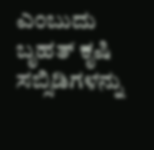ಎಂಬುದು ಬೃಹತ್ ಕೃಷಿ ಸಬ್ಸಿಡಿಗಳನ್ನು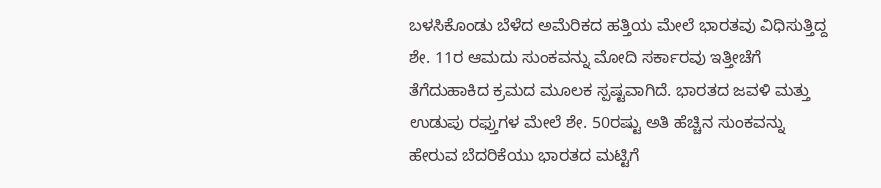ಬಳಸಿಕೊಂಡು ಬೆಳೆದ ಅಮೆರಿಕದ ಹತ್ತಿಯ ಮೇಲೆ ಭಾರತವು ವಿಧಿಸುತ್ತಿದ್ದ ಶೇ. 11ರ ಆಮದು ಸುಂಕವನ್ನು ಮೋದಿ ಸರ್ಕಾರವು ಇತ್ತೀಚೆಗೆ ತೆಗೆದುಹಾಕಿದ ಕ್ರಮದ ಮೂಲಕ ಸ್ಪಷ್ಟವಾಗಿದೆ. ಭಾರತದ ಜವಳಿ ಮತ್ತು ಉಡುಪು ರಫ್ತುಗಳ ಮೇಲೆ ಶೇ. 50ರಷ್ಟು ಅತಿ ಹೆಚ್ಚಿನ ಸುಂಕವನ್ನು ಹೇರುವ ಬೆದರಿಕೆಯು ಭಾರತದ ಮಟ್ಟಿಗೆ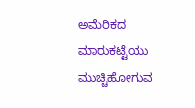ಅಮೆರಿಕದ ಮಾರುಕಟ್ಟೆಯು ಮುಚ್ಚಿಹೋಗುವ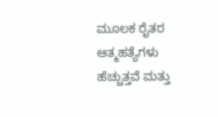ಮೂಲಕ ರೈತರ ಆತ್ಮಹತ್ಯೆಗಳು ಹೆಚ್ಚುತ್ತವೆ ಮತ್ತು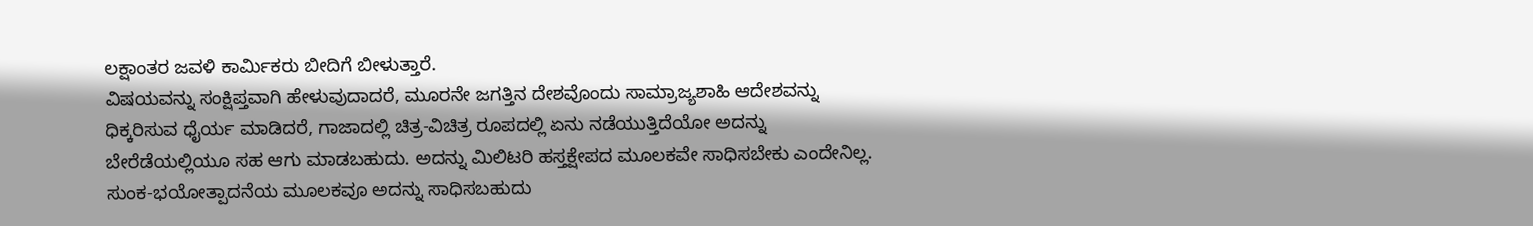ಲಕ್ಷಾಂತರ ಜವಳಿ ಕಾರ್ಮಿಕರು ಬೀದಿಗೆ ಬೀಳುತ್ತಾರೆ.
ವಿಷಯವನ್ನು ಸಂಕ್ಷಿಪ್ತವಾಗಿ ಹೇಳುವುದಾದರೆ, ಮೂರನೇ ಜಗತ್ತಿನ ದೇಶವೊಂದು ಸಾಮ್ರಾಜ್ಯಶಾಹಿ ಆದೇಶವನ್ನು ಧಿಕ್ಕರಿಸುವ ಧೈರ್ಯ ಮಾಡಿದರೆ, ಗಾಜಾದಲ್ಲಿ ಚಿತ್ರ-ವಿಚಿತ್ರ ರೂಪದಲ್ಲಿ ಏನು ನಡೆಯುತ್ತಿದೆಯೋ ಅದನ್ನು ಬೇರೆಡೆಯಲ್ಲಿಯೂ ಸಹ ಆಗು ಮಾಡಬಹುದು. ಅದನ್ನು ಮಿಲಿಟರಿ ಹಸ್ತಕ್ಷೇಪದ ಮೂಲಕವೇ ಸಾಧಿಸಬೇಕು ಎಂದೇನಿಲ್ಲ. ಸುಂಕ-ಭಯೋತ್ಪಾದನೆಯ ಮೂಲಕವೂ ಅದನ್ನು ಸಾಧಿಸಬಹುದು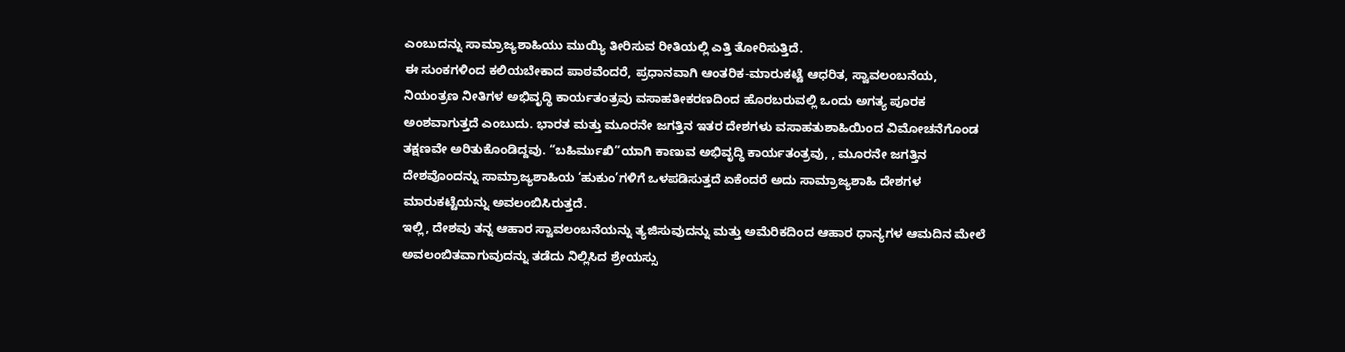ಎಂಬುದನ್ನು ಸಾಮ್ರಾಜ್ಯಶಾಹಿಯು ಮುಯ್ಯಿ ತೀರಿಸುವ ರೀತಿಯಲ್ಲಿ ಎತ್ತಿ ತೋರಿಸುತ್ತಿದೆ.
ಈ ಸುಂಕಗಳಿಂದ ಕಲಿಯಬೇಕಾದ ಪಾಠವೆಂದರೆ, ಪ್ರಧಾನವಾಗಿ ಆಂತರಿಕ-ಮಾರುಕಟ್ಟೆ ಆಧರಿತ, ಸ್ವಾವಲಂಬನೆಯ, ನಿಯಂತ್ರಣ ನೀತಿಗಳ ಅಭಿವೃದ್ಧಿ ಕಾರ್ಯತಂತ್ರವು ವಸಾಹತೀಕರಣದಿಂದ ಹೊರಬರುವಲ್ಲಿ ಒಂದು ಅಗತ್ಯ ಪೂರಕ ಅಂಶವಾಗುತ್ತದೆ ಎಂಬುದು. ಭಾರತ ಮತ್ತು ಮೂರನೇ ಜಗತ್ತಿನ ಇತರ ದೇಶಗಳು ವಸಾಹತುಶಾಹಿಯಿಂದ ವಿಮೋಚನೆಗೊಂಡ ತಕ್ಷಣವೇ ಅರಿತುಕೊಂಡಿದ್ದವು. “ಬಹಿರ್ಮುಖಿ”ಯಾಗಿ ಕಾಣುವ ಅಭಿವೃದ್ಧಿ ಕಾರ್ಯತಂತ್ರವು, , ಮೂರನೇ ಜಗತ್ತಿನ ದೇಶವೊಂದನ್ನು ಸಾಮ್ರಾಜ್ಯಶಾಹಿಯ ‘ಹುಕುಂ’ಗಳಿಗೆ ಒಳಪಡಿಸುತ್ತದೆ ಏಕೆಂದರೆ ಅದು ಸಾಮ್ರಾಜ್ಯಶಾಹಿ ದೇಶಗಳ ಮಾರುಕಟ್ಟೆಯನ್ನು ಅವಲಂಬಿಸಿರುತ್ತದೆ.
ಇಲ್ಲಿ, ದೇಶವು ತನ್ನ ಆಹಾರ ಸ್ವಾವಲಂಬನೆಯನ್ನು ತ್ಯಜಿಸುವುದನ್ನು ಮತ್ತು ಅಮೆರಿಕದಿಂದ ಆಹಾರ ಧಾನ್ಯಗಳ ಆಮದಿನ ಮೇಲೆ ಅವಲಂಬಿತವಾಗುವುದನ್ನು ತಡೆದು ನಿಲ್ಲಿಸಿದ ಶ್ರೇಯಸ್ಸು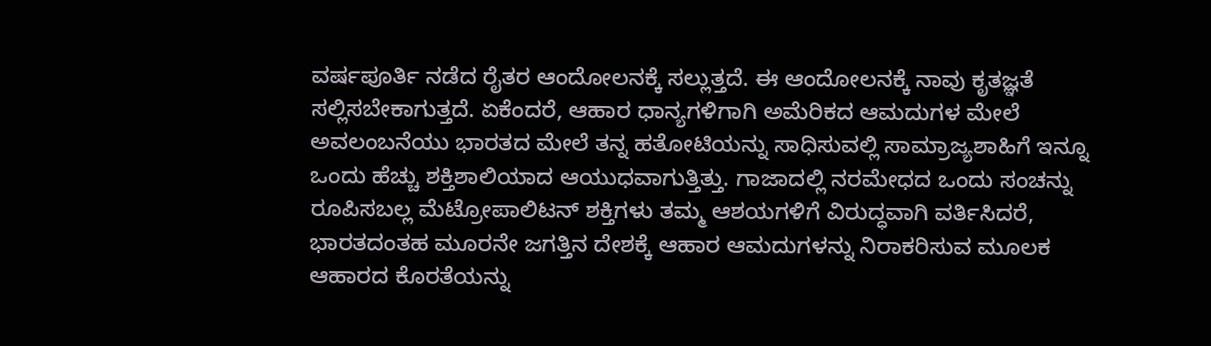ವರ್ಷಪೂರ್ತಿ ನಡೆದ ರೈತರ ಆಂದೋಲನಕ್ಕೆ ಸಲ್ಲುತ್ತದೆ. ಈ ಆಂದೋಲನಕ್ಕೆ ನಾವು ಕೃತಜ್ಞತೆ ಸಲ್ಲಿಸಬೇಕಾಗುತ್ತದೆ. ಏಕೆಂದರೆ, ಆಹಾರ ಧಾನ್ಯಗಳಿಗಾಗಿ ಅಮೆರಿಕದ ಆಮದುಗಳ ಮೇಲೆ ಅವಲಂಬನೆಯು ಭಾರತದ ಮೇಲೆ ತನ್ನ ಹತೋಟಿಯನ್ನು ಸಾಧಿಸುವಲ್ಲಿ ಸಾಮ್ರಾಜ್ಯಶಾಹಿಗೆ ಇನ್ನೂ ಒಂದು ಹೆಚ್ಚು ಶಕ್ತಿಶಾಲಿಯಾದ ಆಯುಧವಾಗುತ್ತಿತ್ತು. ಗಾಜಾದಲ್ಲಿ ನರಮೇಧದ ಒಂದು ಸಂಚನ್ನು ರೂಪಿಸಬಲ್ಲ ಮೆಟ್ರೋಪಾಲಿಟನ್ ಶಕ್ತಿಗಳು ತಮ್ಮ ಆಶಯಗಳಿಗೆ ವಿರುದ್ಧವಾಗಿ ವರ್ತಿಸಿದರೆ, ಭಾರತದಂತಹ ಮೂರನೇ ಜಗತ್ತಿನ ದೇಶಕ್ಕೆ ಆಹಾರ ಆಮದುಗಳನ್ನು ನಿರಾಕರಿಸುವ ಮೂಲಕ ಆಹಾರದ ಕೊರತೆಯನ್ನು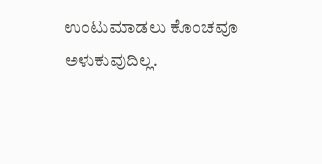ಉಂಟುಮಾಡಲು ಕೊಂಚವೂ ಅಳುಕುವುದಿಲ್ಲ.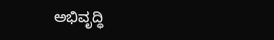ಅಭಿವೃದ್ಧಿ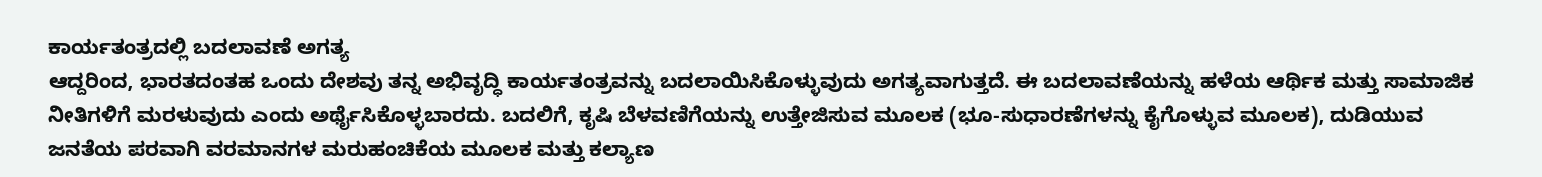ಕಾರ್ಯತಂತ್ರದಲ್ಲಿ ಬದಲಾವಣೆ ಅಗತ್ಯ
ಆದ್ದರಿಂದ, ಭಾರತದಂತಹ ಒಂದು ದೇಶವು ತನ್ನ ಅಭಿವೃದ್ಧಿ ಕಾರ್ಯತಂತ್ರವನ್ನು ಬದಲಾಯಿಸಿಕೊಳ್ಳುವುದು ಅಗತ್ಯವಾಗುತ್ತದೆ. ಈ ಬದಲಾವಣೆಯನ್ನು ಹಳೆಯ ಆರ್ಥಿಕ ಮತ್ತು ಸಾಮಾಜಿಕ ನೀತಿಗಳಿಗೆ ಮರಳುವುದು ಎಂದು ಅರ್ಥೈಸಿಕೊಳ್ಳಬಾರದು. ಬದಲಿಗೆ, ಕೃಷಿ ಬೆಳವಣಿಗೆಯನ್ನು ಉತ್ತೇಜಿಸುವ ಮೂಲಕ (ಭೂ-ಸುಧಾರಣೆಗಳನ್ನು ಕೈಗೊಳ್ಳುವ ಮೂಲಕ), ದುಡಿಯುವ ಜನತೆಯ ಪರವಾಗಿ ವರಮಾನಗಳ ಮರುಹಂಚಿಕೆಯ ಮೂಲಕ ಮತ್ತು ಕಲ್ಯಾಣ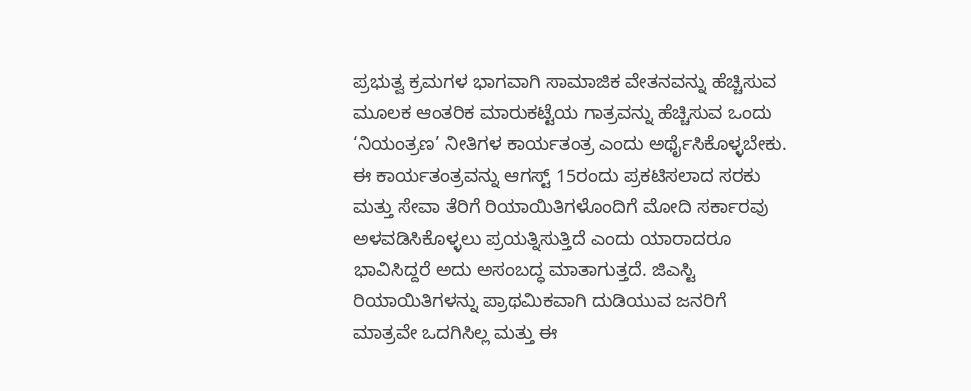ಪ್ರಭುತ್ವ ಕ್ರಮಗಳ ಭಾಗವಾಗಿ ಸಾಮಾಜಿಕ ವೇತನವನ್ನು ಹೆಚ್ಚಿಸುವ ಮೂಲಕ ಆಂತರಿಕ ಮಾರುಕಟ್ಟೆಯ ಗಾತ್ರವನ್ನು ಹೆಚ್ಚಿಸುವ ಒಂದು ‘ನಿಯಂತ್ರಣ’ ನೀತಿಗಳ ಕಾರ್ಯತಂತ್ರ ಎಂದು ಅರ್ಥೈಸಿಕೊಳ್ಳಬೇಕು.
ಈ ಕಾರ್ಯತಂತ್ರವನ್ನು ಆಗಸ್ಟ್ 15ರಂದು ಪ್ರಕಟಿಸಲಾದ ಸರಕು ಮತ್ತು ಸೇವಾ ತೆರಿಗೆ ರಿಯಾಯಿತಿಗಳೊಂದಿಗೆ ಮೋದಿ ಸರ್ಕಾರವು ಅಳವಡಿಸಿಕೊಳ್ಳಲು ಪ್ರಯತ್ನಿಸುತ್ತಿದೆ ಎಂದು ಯಾರಾದರೂ ಭಾವಿಸಿದ್ದರೆ ಅದು ಅಸಂಬದ್ಧ ಮಾತಾಗುತ್ತದೆ. ಜಿಎಸ್ಟಿ ರಿಯಾಯಿತಿಗಳನ್ನು ಪ್ರಾಥಮಿಕವಾಗಿ ದುಡಿಯುವ ಜನರಿಗೆ ಮಾತ್ರವೇ ಒದಗಿಸಿಲ್ಲ ಮತ್ತು ಈ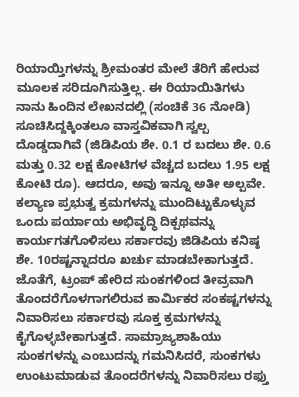ರಿಯಾಯ್ತಿಗಳನ್ನು ಶ್ರೀಮಂತರ ಮೇಲೆ ತೆರಿಗೆ ಹೇರುವ ಮೂಲಕ ಸರಿದೂಗಿಸುತ್ತಿಲ್ಲ. ಈ ರಿಯಾಯಿತಿಗಳು ನಾನು ಹಿಂದಿನ ಲೇಖನದಲ್ಲಿ (ಸಂಚಿಕೆ 36 ನೋಡಿ) ಸೂಚಿಸಿದ್ದಕ್ಕಿಂತಲೂ ವಾಸ್ತವಿಕವಾಗಿ ಸ್ವಲ್ಪ ದೊಡ್ಡದಾಗಿವೆ (ಜಿಡಿಪಿಯ ಶೇ. 0.1 ರ ಬದಲು ಶೇ. 0.6 ಮತ್ತು 0.32 ಲಕ್ಷ ಕೋಟಿಗಳ ವೆಚ್ಚದ ಬದಲು 1.95 ಲಕ್ಷ ಕೋಟಿ ರೂ). ಆದರೂ, ಅವು ಇನ್ನೂ ಅತೀ ಅಲ್ಪವೇ. ಕಲ್ಯಾಣ ಪ್ರಭುತ್ವ ಕ್ರಮಗಳನ್ನು ಮುಂದಿಟ್ಟುಕೊಳ್ಳುವ ಒಂದು ಪರ್ಯಾಯ ಅಭಿವೃದ್ಧಿ ದಿಕ್ಪಥವನ್ನು ಕಾರ್ಯಗತಗೊಳಿಸಲು ಸರ್ಕಾರವು ಜಿಡಿಪಿಯ ಕನಿಷ್ಠ ಶೇ. 10ರಷ್ಟನ್ನಾದರೂ ಖರ್ಚು ಮಾಡಬೇಕಾಗುತ್ತದೆ.
ಜೊತೆಗೆ, ಟ್ರಂಪ್ ಹೇರಿದ ಸುಂಕಗಳಿಂದ ತೀವ್ರವಾಗಿ ತೊಂದರೆಗೊಳಗಾಗಲಿರುವ ಕಾರ್ಮಿಕರ ಸಂಕಷ್ಟಗಳನ್ನು ನಿವಾರಿಸಲು ಸರ್ಕಾರವು ಸೂಕ್ತ ಕ್ರಮಗಳನ್ನು ಕೈಗೊಳ್ಳಬೇಕಾಗುತ್ತದೆ. ಸಾಮ್ರಾಜ್ಯಶಾಹಿಯು ಸುಂಕಗಳನ್ನು ಎಂಬುದನ್ನು ಗಮನಿಸಿದರೆ, ಸುಂಕಗಳು ಉಂಟುಮಾಡುವ ತೊಂದರೆಗಳನ್ನು ನಿವಾರಿಸಲು ರಫ್ತು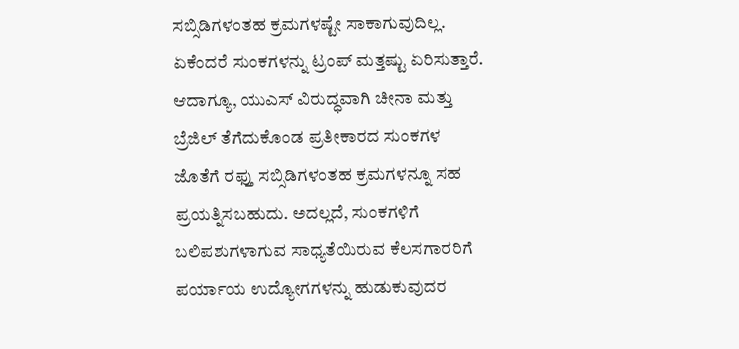ಸಬ್ಸಿಡಿಗಳಂತಹ ಕ್ರಮಗಳಷ್ಟೇ ಸಾಕಾಗುವುದಿಲ್ಲ. ಏಕೆಂದರೆ ಸುಂಕಗಳನ್ನು ಟ್ರಂಪ್ ಮತ್ತಷ್ಟು ಏರಿಸುತ್ತಾರೆ. ಆದಾಗ್ಯೂ, ಯುಎಸ್ ವಿರುದ್ಧವಾಗಿ ಚೀನಾ ಮತ್ತು ಬ್ರೆಜಿಲ್ ತೆಗೆದುಕೊಂಡ ಪ್ರತೀಕಾರದ ಸುಂಕಗಳ ಜೊತೆಗೆ ರಫ್ತು ಸಬ್ಸಿಡಿಗಳಂತಹ ಕ್ರಮಗಳನ್ನೂ ಸಹ ಪ್ರಯತ್ನಿಸಬಹುದು. ಅದಲ್ಲದೆ, ಸುಂಕಗಳಿಗೆ ಬಲಿಪಶುಗಳಾಗುವ ಸಾಧ್ಯತೆಯಿರುವ ಕೆಲಸಗಾರರಿಗೆ ಪರ್ಯಾಯ ಉದ್ಯೋಗಗಳನ್ನು ಹುಡುಕುವುದರ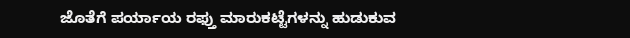ಜೊತೆಗೆ ಪರ್ಯಾಯ ರಫ್ತು ಮಾರುಕಟ್ಟೆಗಳನ್ನು ಹುಡುಕುವ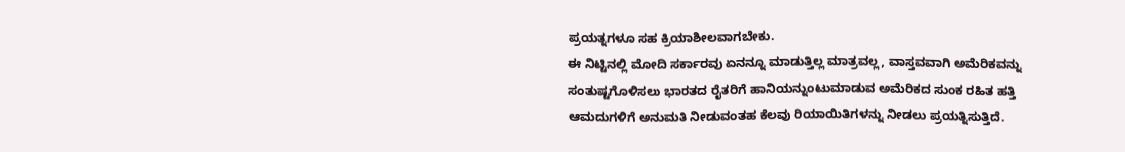ಪ್ರಯತ್ನಗಳೂ ಸಹ ಕ್ರಿಯಾಶೀಲವಾಗಬೇಕು.
ಈ ನಿಟ್ಟಿನಲ್ಲಿ ಮೋದಿ ಸರ್ಕಾರವು ಏನನ್ನೂ ಮಾಡುತ್ತಿಲ್ಲ ಮಾತ್ರವಲ್ಲ, ವಾಸ್ತವವಾಗಿ ಅಮೆರಿಕವನ್ನು ಸಂತುಷ್ಟಗೊಳಿಸಲು ಭಾರತದ ರೈತರಿಗೆ ಹಾನಿಯನ್ನುಂಟುಮಾಡುವ ಅಮೆರಿಕದ ಸುಂಕ ರಹಿತ ಹತ್ತಿ ಆಮದುಗಳಿಗೆ ಅನುಮತಿ ನೀಡುವಂತಹ ಕೆಲವು ರಿಯಾಯಿತಿಗಳನ್ನು ನೀಡಲು ಪ್ರಯತ್ನಿಸುತ್ತಿದೆ.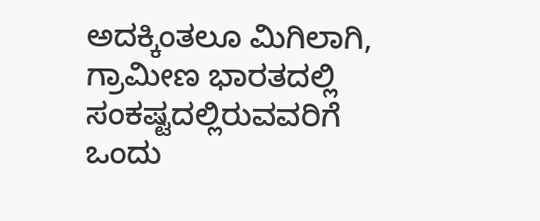ಅದಕ್ಕಿಂತಲೂ ಮಿಗಿಲಾಗಿ, ಗ್ರಾಮೀಣ ಭಾರತದಲ್ಲಿ ಸಂಕಷ್ಟದಲ್ಲಿರುವವರಿಗೆ ಒಂದು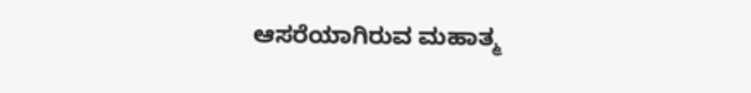ಆಸರೆಯಾಗಿರುವ ಮಹಾತ್ಮ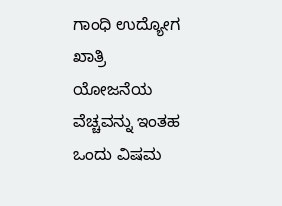ಗಾಂಧಿ ಉದ್ಯೋಗ ಖಾತ್ರಿ ಯೋಜನೆಯ ವೆಚ್ಚವನ್ನು ಇಂತಹ ಒಂದು ವಿಷಮ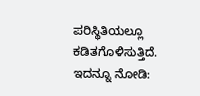ಪರಿಸ್ಥಿತಿಯಲ್ಲೂ ಕಡಿತಗೊಳಿಸುತ್ತಿದೆ.
ಇದನ್ನೂ ನೋಡಿ: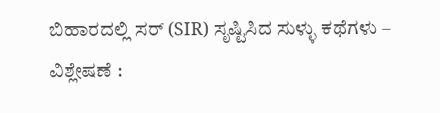ಬಿಹಾರದಲ್ಲಿ ಸರ್ (SIR) ಸೃಷ್ಟಿಸಿದ ಸುಳ್ಳು ಕಥೆಗಳು – ವಿಶ್ಲೇಷಣೆ :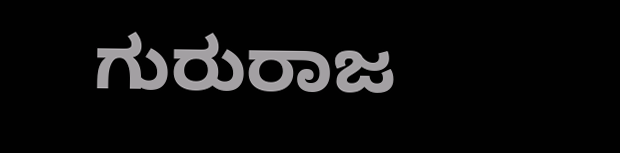ಗುರುರಾಜ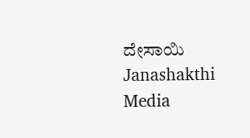ದೇಸಾಯಿ Janashakthi Media